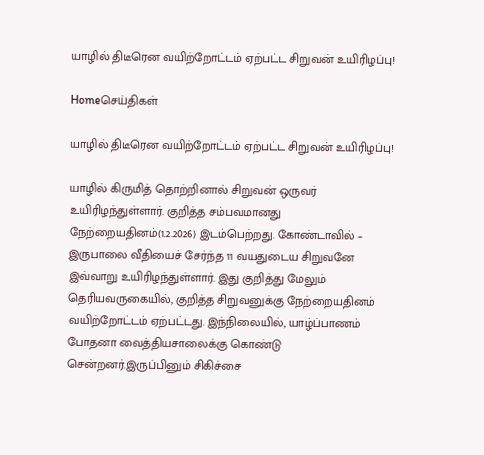யாழில் திடீரென வயிற்றோட்டம் ஏற்பட்ட சிறுவன் உயிரிழப்பு!

Homeசெய்திகள்

யாழில் திடீரென வயிற்றோட்டம் ஏற்பட்ட சிறுவன் உயிரிழப்பு!

யாழில் கிருமித் தொற்றினால் சிறுவன் ஒருவர் உயிரிழந்துள்ளார். குறித்த சம்பவமானது நேற்றையதினம்(1.2.2026) இடம்பெற்றது. கோண்டாவில் – இருபாலை வீதியைச் சேர்ந்த 11 வயதுடைய சிறுவனே இவ்வாறு உயிரிழந்துள்ளார். இது குறித்து மேலும் தெரியவருகையில், குறித்த சிறுவனுக்கு நேற்றையதினம் வயிற்றோட்டம் ஏற்பட்டது. இந்நிலையில், யாழ்ப்பாணம் போதனா வைத்தியசாலைக்கு கொண்டு சென்றனர்.இருப்பினும் சிகிச்சை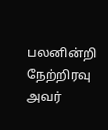பலனின்றி நேற்றிரவு அவர்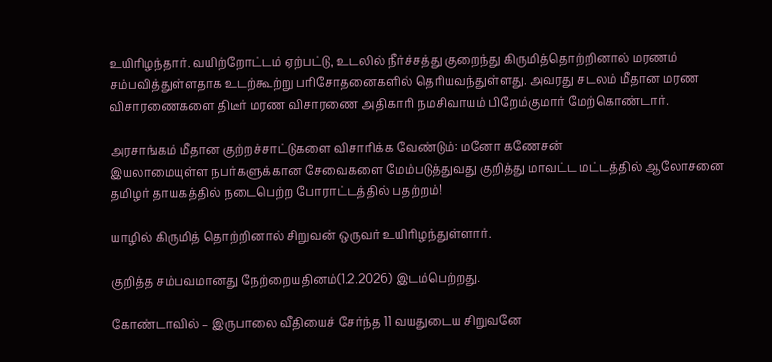உயிரிழந்தார். வயிற்றோட்டம் ஏற்பட்டு, உடலில் நீர்ச்சத்து குறைந்து கிருமித்தொற்றினால் மரணம் சம்பவித்துள்ளதாக உடற்கூற்று பரிசோதனைகளில் தெரியவந்துள்ளது. அவரது சடலம் மீதான மரண விசாரணைகளை திடீர் மரண விசாரணை அதிகாரி நமசிவாயம் பிறேம்குமார் மேற்கொண்டார்.

அரசாங்கம் மீதான குற்றச்சாட்டுகளை விசாரிக்க வேண்டும்: மனோ கணேசன்
இயலாமையுள்ள நபர்களுக்கான சேவைகளை மேம்படுத்துவது குறித்து மாவட்ட மட்டத்தில் ஆலோசனை
தமிழர் தாயகத்தில் நடைபெற்ற போராட்டத்தில் பதற்றம்!

யாழில் கிருமித் தொற்றினால் சிறுவன் ஒருவர் உயிரிழந்துள்ளார்.

குறித்த சம்பவமானது நேற்றையதினம்(1.2.2026) இடம்பெற்றது.

கோண்டாவில் – இருபாலை வீதியைச் சேர்ந்த 11 வயதுடைய சிறுவனே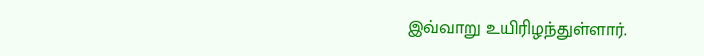இவ்வாறு உயிரிழந்துள்ளார்.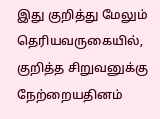இது குறித்து மேலும் தெரியவருகையில், குறித்த சிறுவனுக்கு நேற்றையதினம்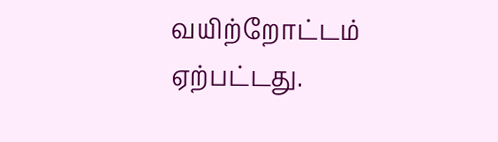வயிற்றோட்டம் ஏற்பட்டது.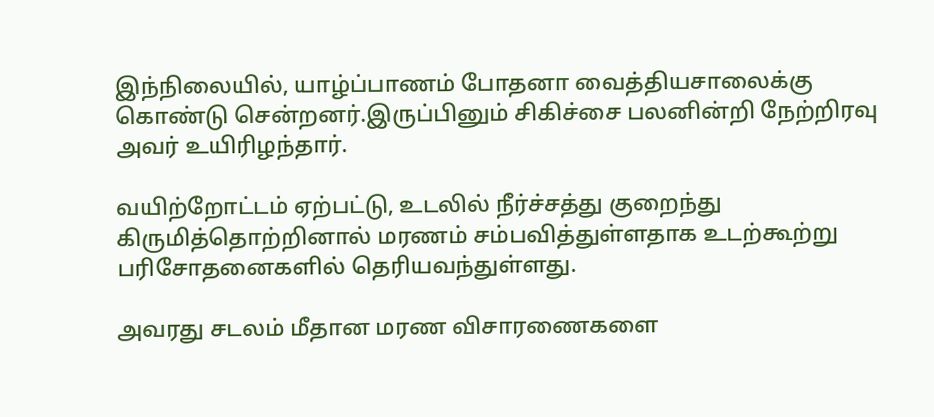இந்நிலையில், யாழ்ப்பாணம் போதனா வைத்தியசாலைக்கு கொண்டு சென்றனர்.இருப்பினும் சிகிச்சை பலனின்றி நேற்றிரவு அவர் உயிரிழந்தார்.

வயிற்றோட்டம் ஏற்பட்டு, உடலில் நீர்ச்சத்து குறைந்து கிருமித்தொற்றினால் மரணம் சம்பவித்துள்ளதாக உடற்கூற்று பரிசோதனைகளில் தெரியவந்துள்ளது.

அவரது சடலம் மீதான மரண விசாரணைகளை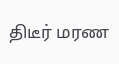திடீர் மரண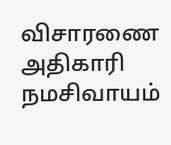விசாரணை அதிகாரி நமசிவாயம்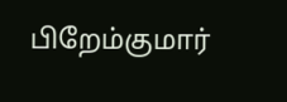பிறேம்குமார்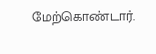மேற்கொண்டார்.